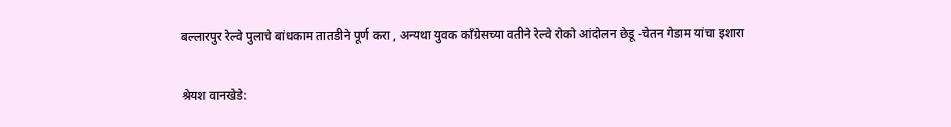बल्लारपुर रेल्वे पुलाचे बांधकाम तातडीने पूर्ण करा , अन्यथा युवक काँग्रेसच्या वतीने रेल्वे रोको आंदोलन छेडू -चेतन गेडाम यांचा इशारा

श्रेयश वानखेडे: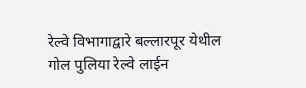रेल्वे विभागाद्वारे बल्लारपूर येथील गोल पुलिया रेल्वे लाईन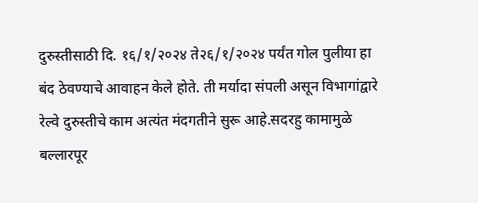दुरुस्तीसाठी दि. १६/१/२०२४ ते२६/१/२०२४ पर्यंत गोल पुलीया हा बंद ठेवण्याचे आवाहन केले होते. ती मर्यादा संपली असून विभागांद्वारे रेल्वे दुरुस्तीचे काम अत्यंत मंदगतीने सुरू आहे.सदरहु कामामुळे बल्लारपूर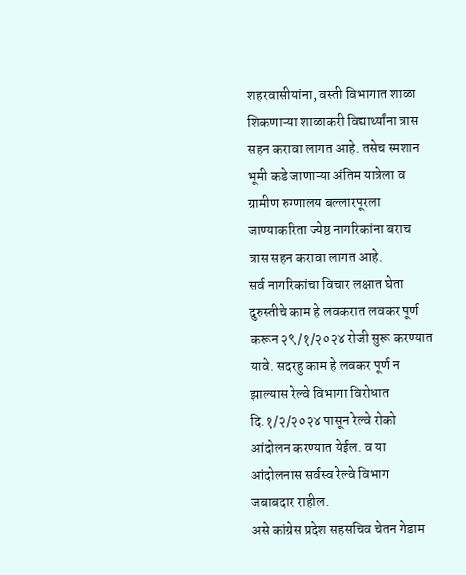शहरवासीयांना, वस्ती विभागात शाळा शिकणाऱ्या शाळाकरी विद्यार्थ्यांना त्रास सहन करावा लागत आहे. तसेच स्मशान भूमी कडे जाणाऱ्या अंतिम यात्रेला व ग्रामीण रुग्णालय बल्लारपूरला जाण्याकरिता ज्येष्ठ नागरिकांना बराच त्रास सहन करावा लागत आहे.
सर्व नागरिकांचा विचार लक्षात घेता दुरुस्तीचे काम हे लवकरात लवकर पूर्ण करून २९/१/२०२४ रोजी सुरू करण्यात यावे. सदरहु काम हे लवकर पूर्ण न झाल्यास रेल्वे विभागा विरोधात दि.१/२/२०२४ पासून रेल्वे रोको आंदोलन करण्यात येईल. व या आंदोलनास सर्वस्व रेल्वे विभाग जबाबदार राहील.
असे कांग्रेस प्रदेश सहसचिव चेतन गेडाम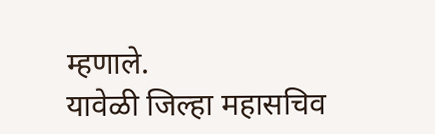म्हणाले.
यावेळी जिल्हा महासचिव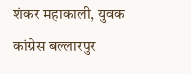शंकर महाकाली, युवक कांग्रेस बल्लारपुर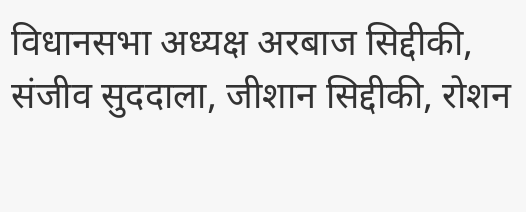विधानसभा अध्यक्ष अरबाज सिद्दीकी, संजीव सुददाला, जीशान सिद्दीकी, रोशन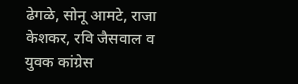ढेगळे, सोनू आमटे, राजा केशकर, रवि जैसवाल व युवक कांग्रेस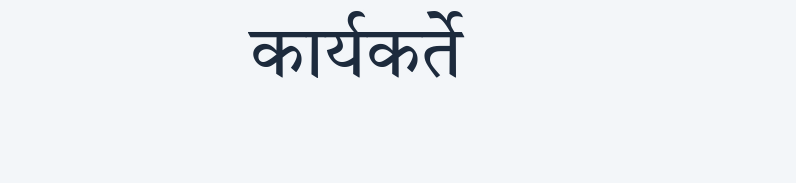कार्यकर्ते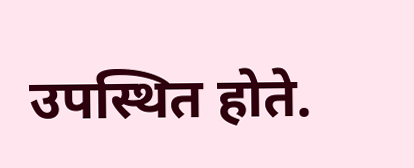उपस्थित होते.